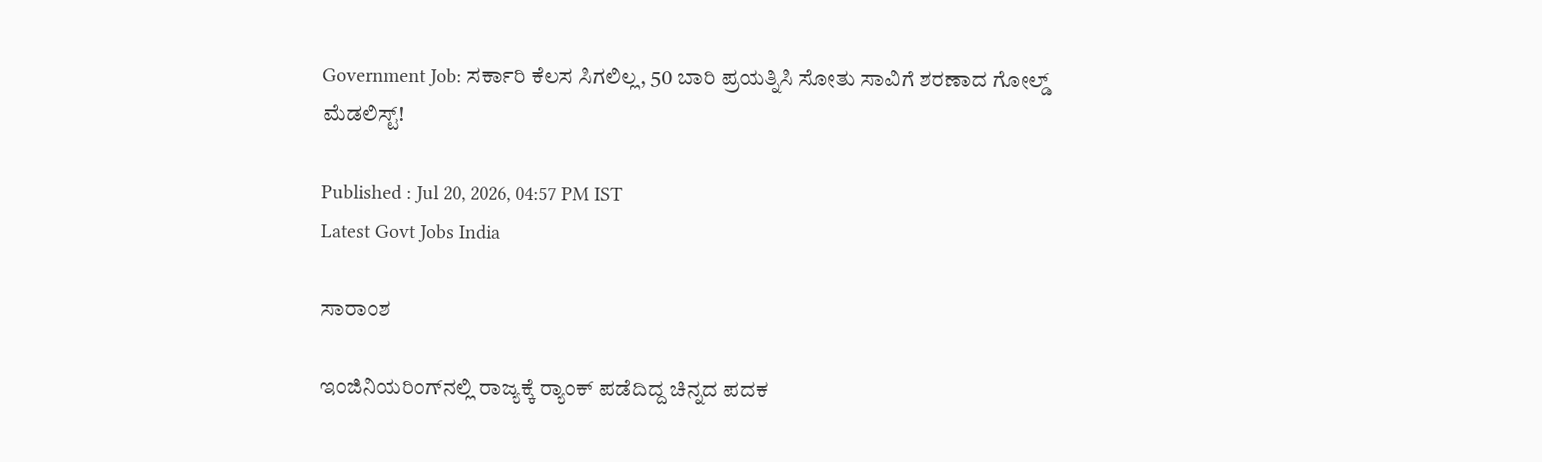Government Job: ಸರ್ಕಾರಿ ಕೆಲಸ ಸಿಗಲಿಲ್ಲ, 50 ಬಾರಿ ಪ್ರಯತ್ನಿಸಿ ಸೋತು ಸಾವಿಗೆ ಶರಣಾದ ಗೋಲ್ಡ್ ಮೆಡಲಿಸ್ಟ್!

Published : Jul 20, 2026, 04:57 PM IST
Latest Govt Jobs India

ಸಾರಾಂಶ

ಇಂಜಿನಿಯರಿಂಗ್‌ನಲ್ಲಿ ರಾಜ್ಯಕ್ಕೆ ರ್‍ಯಾಂಕ್ ಪಡೆದಿದ್ದ ಚಿನ್ನದ ಪದಕ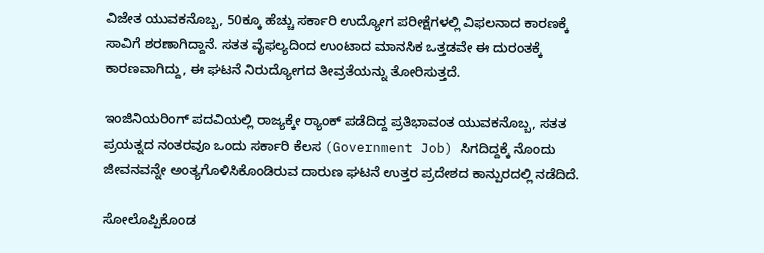ವಿಜೇತ ಯುವಕನೊಬ್ಬ, 50ಕ್ಕೂ ಹೆಚ್ಚು ಸರ್ಕಾರಿ ಉದ್ಯೋಗ ಪರೀಕ್ಷೆಗಳಲ್ಲಿ ವಿಫಲನಾದ ಕಾರಣಕ್ಕೆ ಸಾವಿಗೆ ಶರಣಾಗಿದ್ದಾನೆ. ಸತತ ವೈಫಲ್ಯದಿಂದ ಉಂಟಾದ ಮಾನಸಿಕ ಒತ್ತಡವೇ ಈ ದುರಂತಕ್ಕೆ ಕಾರಣವಾಗಿದ್ದು, ಈ ಘಟನೆ ನಿರುದ್ಯೋಗದ ತೀವ್ರತೆಯನ್ನು ತೋರಿಸುತ್ತದೆ.

ಇಂಜಿನಿಯರಿಂಗ್ ಪದವಿಯಲ್ಲಿ ರಾಜ್ಯಕ್ಕೇ ರ್‍ಯಾಂಕ್ ಪಡೆದಿದ್ದ ಪ್ರತಿಭಾವಂತ ಯುವಕನೊಬ್ಬ, ಸತತ ಪ್ರಯತ್ನದ ನಂತರವೂ ಒಂದು ಸರ್ಕಾರಿ ಕೆಲಸ (Government Job) ಸಿಗದಿದ್ದಕ್ಕೆ ನೊಂದು ಜೀವನವನ್ನೇ ಅಂತ್ಯಗೊಳಿಸಿಕೊಂಡಿರುವ ದಾರುಣ ಘಟನೆ ಉತ್ತರ ಪ್ರದೇಶದ ಕಾನ್ಪುರದಲ್ಲಿ ನಡೆದಿದೆ.

ಸೋಲೊಪ್ಪಿಕೊಂಡ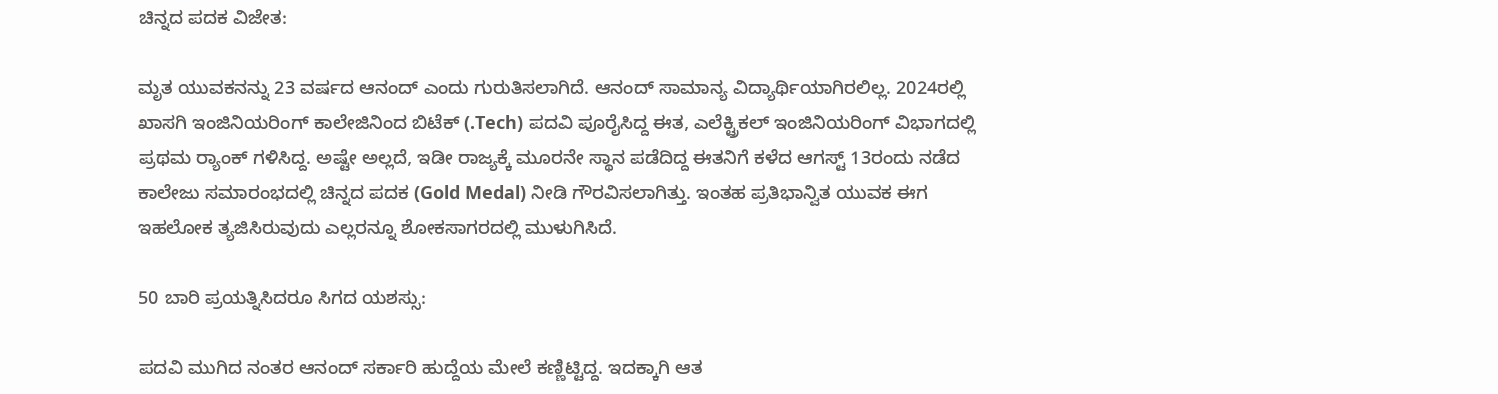ಚಿನ್ನದ ಪದಕ ವಿಜೇತ:

ಮೃತ ಯುವಕನನ್ನು 23 ವರ್ಷದ ಆನಂದ್ ಎಂದು ಗುರುತಿಸಲಾಗಿದೆ. ಆನಂದ್ ಸಾಮಾನ್ಯ ವಿದ್ಯಾರ್ಥಿಯಾಗಿರಲಿಲ್ಲ. 2024ರಲ್ಲಿ ಖಾಸಗಿ ಇಂಜಿನಿಯರಿಂಗ್ ಕಾಲೇಜಿನಿಂದ ಬಿಟೆಕ್ (.Tech) ಪದವಿ ಪೂರೈಸಿದ್ದ ಈತ, ಎಲೆಕ್ಟ್ರಿಕಲ್ ಇಂಜಿನಿಯರಿಂಗ್ ವಿಭಾಗದಲ್ಲಿ ಪ್ರಥಮ ರ್‍ಯಾಂಕ್ ಗಳಿಸಿದ್ದ. ಅಷ್ಟೇ ಅಲ್ಲದೆ, ಇಡೀ ರಾಜ್ಯಕ್ಕೆ ಮೂರನೇ ಸ್ಥಾನ ಪಡೆದಿದ್ದ ಈತನಿಗೆ ಕಳೆದ ಆಗಸ್ಟ್ 13ರಂದು ನಡೆದ ಕಾಲೇಜು ಸಮಾರಂಭದಲ್ಲಿ ಚಿನ್ನದ ಪದಕ (Gold Medal) ನೀಡಿ ಗೌರವಿಸಲಾಗಿತ್ತು. ಇಂತಹ ಪ್ರತಿಭಾನ್ವಿತ ಯುವಕ ಈಗ ಇಹಲೋಕ ತ್ಯಜಿಸಿರುವುದು ಎಲ್ಲರನ್ನೂ ಶೋಕಸಾಗರದಲ್ಲಿ ಮುಳುಗಿಸಿದೆ.

50 ಬಾರಿ ಪ್ರಯತ್ನಿಸಿದರೂ ಸಿಗದ ಯಶಸ್ಸು:

ಪದವಿ ಮುಗಿದ ನಂತರ ಆನಂದ್ ಸರ್ಕಾರಿ ಹುದ್ದೆಯ ಮೇಲೆ ಕಣ್ಣಿಟ್ಟಿದ್ದ. ಇದಕ್ಕಾಗಿ ಆತ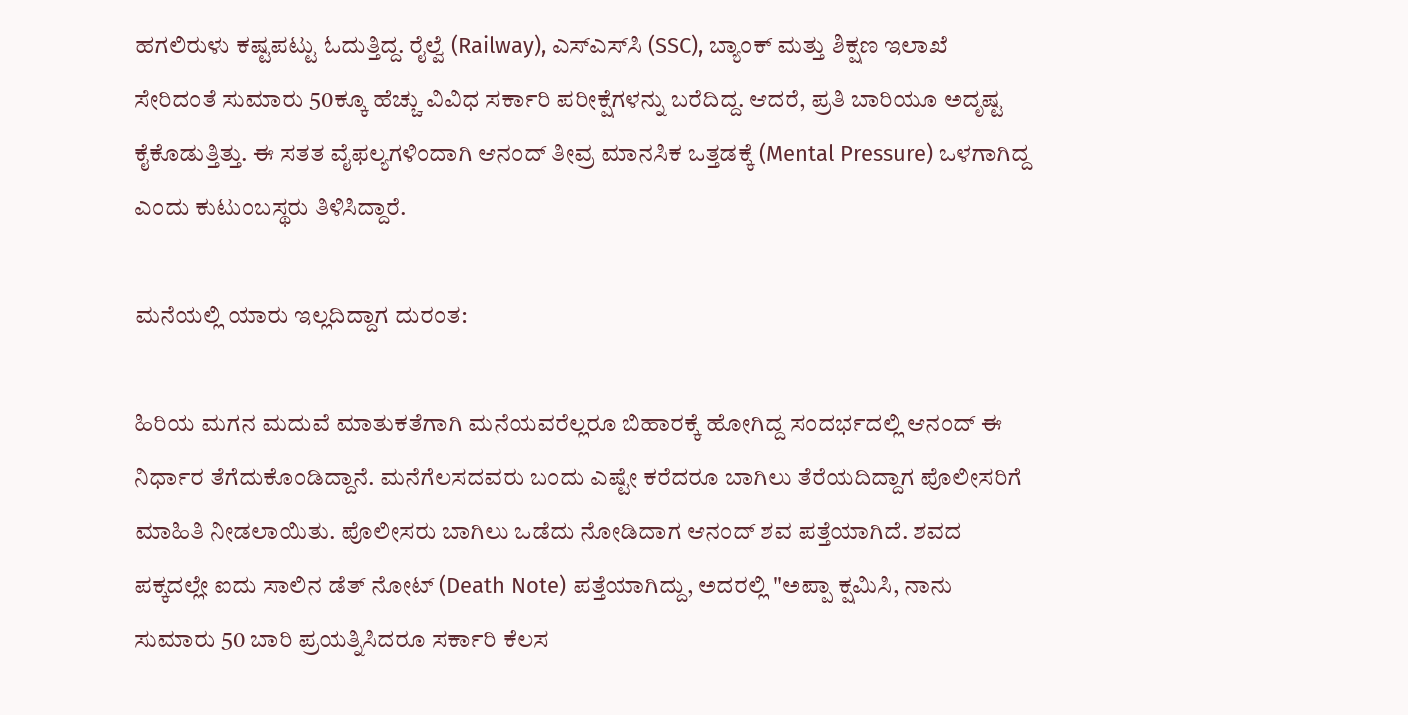ಹಗಲಿರುಳು ಕಷ್ಟಪಟ್ಟು ಓದುತ್ತಿದ್ದ. ರೈಲ್ವೆ (Railway), ಎಸ್‌ಎಸ್‌ಸಿ (SSC), ಬ್ಯಾಂಕ್ ಮತ್ತು ಶಿಕ್ಷಣ ಇಲಾಖೆ ಸೇರಿದಂತೆ ಸುಮಾರು 50ಕ್ಕೂ ಹೆಚ್ಚು ವಿವಿಧ ಸರ್ಕಾರಿ ಪರೀಕ್ಷೆಗಳನ್ನು ಬರೆದಿದ್ದ. ಆದರೆ, ಪ್ರತಿ ಬಾರಿಯೂ ಅದೃಷ್ಟ ಕೈಕೊಡುತ್ತಿತ್ತು. ಈ ಸತತ ವೈಫಲ್ಯಗಳಿಂದಾಗಿ ಆನಂದ್ ತೀವ್ರ ಮಾನಸಿಕ ಒತ್ತಡಕ್ಕೆ (Mental Pressure) ಒಳಗಾಗಿದ್ದ ಎಂದು ಕುಟುಂಬಸ್ಥರು ತಿಳಿಸಿದ್ದಾರೆ.

ಮನೆಯಲ್ಲಿ ಯಾರು ಇಲ್ಲದಿದ್ದಾಗ ದುರಂತ:

ಹಿರಿಯ ಮಗನ ಮದುವೆ ಮಾತುಕತೆಗಾಗಿ ಮನೆಯವರೆಲ್ಲರೂ ಬಿಹಾರಕ್ಕೆ ಹೋಗಿದ್ದ ಸಂದರ್ಭದಲ್ಲಿ ಆನಂದ್ ಈ ನಿರ್ಧಾರ ತೆಗೆದುಕೊಂಡಿದ್ದಾನೆ. ಮನೆಗೆಲಸದವರು ಬಂದು ಎಷ್ಟೇ ಕರೆದರೂ ಬಾಗಿಲು ತೆರೆಯದಿದ್ದಾಗ ಪೊಲೀಸರಿಗೆ ಮಾಹಿತಿ ನೀಡಲಾಯಿತು. ಪೊಲೀಸರು ಬಾಗಿಲು ಒಡೆದು ನೋಡಿದಾಗ ಆನಂದ್ ಶವ ಪತ್ತೆಯಾಗಿದೆ. ಶವದ ಪಕ್ಕದಲ್ಲೇ ಐದು ಸಾಲಿನ ಡೆತ್ ನೋಟ್ (Death Note) ಪತ್ತೆಯಾಗಿದ್ದು, ಅದರಲ್ಲಿ "ಅಪ್ಪಾ ಕ್ಷಮಿಸಿ, ನಾನು ಸುಮಾರು 50 ಬಾರಿ ಪ್ರಯತ್ನಿಸಿದರೂ ಸರ್ಕಾರಿ ಕೆಲಸ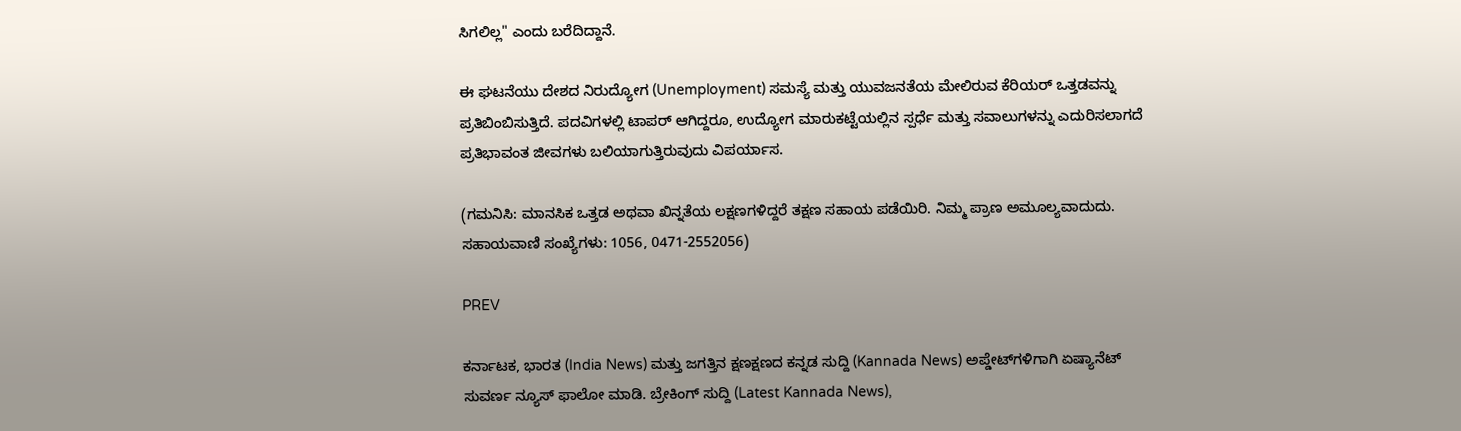ಸಿಗಲಿಲ್ಲ" ಎಂದು ಬರೆದಿದ್ದಾನೆ.

ಈ ಘಟನೆಯು ದೇಶದ ನಿರುದ್ಯೋಗ (Unemployment) ಸಮಸ್ಯೆ ಮತ್ತು ಯುವಜನತೆಯ ಮೇಲಿರುವ ಕೆರಿಯರ್ ಒತ್ತಡವನ್ನು ಪ್ರತಿಬಿಂಬಿಸುತ್ತಿದೆ. ಪದವಿಗಳಲ್ಲಿ ಟಾಪರ್ ಆಗಿದ್ದರೂ, ಉದ್ಯೋಗ ಮಾರುಕಟ್ಟೆಯಲ್ಲಿನ ಸ್ಪರ್ಧೆ ಮತ್ತು ಸವಾಲುಗಳನ್ನು ಎದುರಿಸಲಾಗದೆ ಪ್ರತಿಭಾವಂತ ಜೀವಗಳು ಬಲಿಯಾಗುತ್ತಿರುವುದು ವಿಪರ್ಯಾಸ.

(ಗಮನಿಸಿ: ಮಾನಸಿಕ ಒತ್ತಡ ಅಥವಾ ಖಿನ್ನತೆಯ ಲಕ್ಷಣಗಳಿದ್ದರೆ ತಕ್ಷಣ ಸಹಾಯ ಪಡೆಯಿರಿ. ನಿಮ್ಮ ಪ್ರಾಣ ಅಮೂಲ್ಯವಾದುದು. ಸಹಾಯವಾಣಿ ಸಂಖ್ಯೆಗಳು: 1056, 0471-2552056)

PREV

ಕರ್ನಾಟಕ, ಭಾರತ (India News) ಮತ್ತು ಜಗತ್ತಿನ ಕ್ಷಣಕ್ಷಣದ ಕನ್ನಡ ಸುದ್ದಿ (Kannada News) ಅಪ್ಡೇಟ್‌ಗಳಿಗಾಗಿ ಏಷ್ಯಾನೆಟ್ ಸುವರ್ಣ ನ್ಯೂಸ್‌ ಫಾಲೋ ಮಾಡಿ. ಬ್ರೇಕಿಂಗ್ ಸುದ್ದಿ (Latest Kannada News),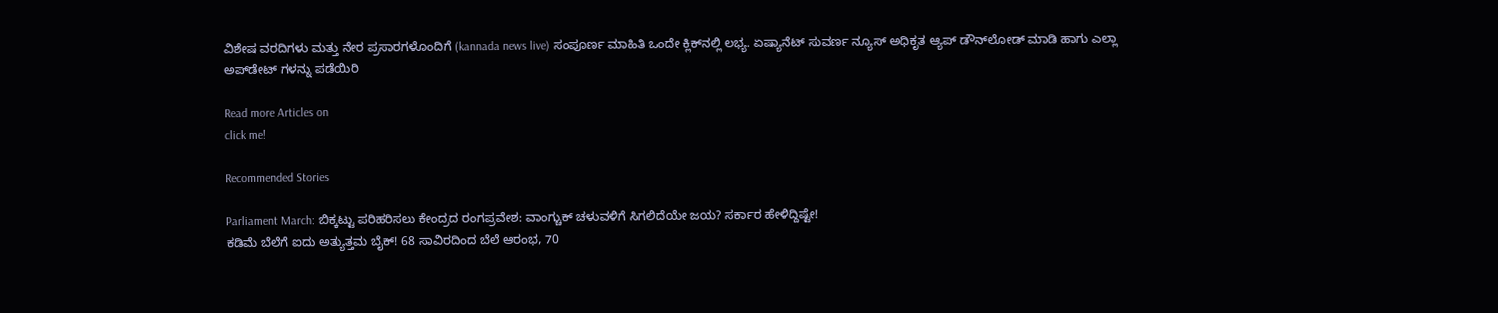ವಿಶೇಷ ವರದಿಗಳು ಮತ್ತು ನೇರ ಪ್ರಸಾರಗಳೊಂದಿಗೆ (kannada news live) ಸಂಪೂರ್ಣ ಮಾಹಿತಿ ಒಂದೇ ಕ್ಲಿಕ್‌ನಲ್ಲಿ ಲಭ್ಯ. ಏಷ್ಯಾನೆಟ್ ಸುವರ್ಣ ನ್ಯೂಸ್ ಅಧಿಕೃತ ಆ್ಯಪ್ ಡೌನ್‌ಲೋಡ್ ಮಾಡಿ ಹಾಗು ಎಲ್ಲಾ ಅಪ್‌ಡೇಟ್ ಗಳನ್ನು ಪಡೆಯಿರಿ

Read more Articles on
click me!

Recommended Stories

Parliament March: ಬಿಕ್ಕಟ್ಟು ಪರಿಹರಿಸಲು ಕೇಂದ್ರದ ರಂಗಪ್ರವೇಶ: ವಾಂಗ್ಚುಕ್ ಚಳುವಳಿಗೆ ಸಿಗಲಿದೆಯೇ ಜಯ? ಸರ್ಕಾರ ಹೇಳಿದ್ದಿಷ್ಟೇ!
ಕಡಿಮೆ ಬೆಲೆಗೆ ಐದು ಅತ್ಯುತ್ತಮ ಬೈಕ್‌! 68 ಸಾವಿರದಿಂದ ಬೆಲೆ ಆರಂಭ, 70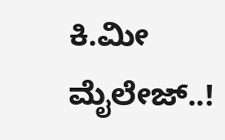ಕಿ.ಮೀ ಮೈಲೇಜ್..!